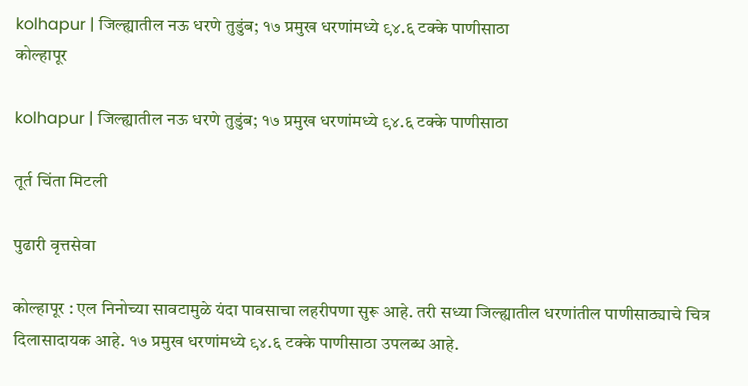kolhapur | जिल्ह्यातील नऊ धरणे तुडुंब; १७ प्रमुख धरणांमध्ये ९४.६ टक्के पाणीसाठा
कोल्हापूर

kolhapur | जिल्ह्यातील नऊ धरणे तुडुंब; १७ प्रमुख धरणांमध्ये ९४.६ टक्के पाणीसाठा

तूर्त चिंता मिटली

पुढारी वृत्तसेवा

कोल्हापूर : एल निनोच्या सावटामुळे यंदा पावसाचा लहरीपणा सुरू आहे. तरी सध्या जिल्ह्यातील धरणांतील पाणीसाठ्याचे चित्र दिलासादायक आहे. १७ प्रमुख धरणांमध्ये ९४.६ टक्के पाणीसाठा उपलब्ध आहे.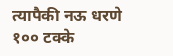त्यापैकी नऊ धरणे १०० टक्के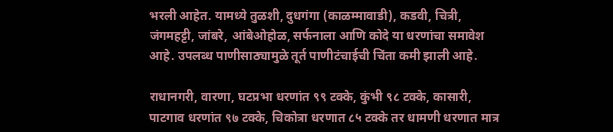भरली आहेत. यामध्ये तुळशी, दुधगंगा (काळम्मावाडी), कडवी, चित्री, जंगमहट्टी, जांबरे, आंबेओहोळ, सर्फनाला आणि कोदे या धरणांचा समावेश आहे. उपलब्ध पाणीसाठ्यामुळे तूर्त पाणीटंचाईची चिंता कमी झाली आहे.

राधानगरी, वारणा, घटप्रभा धरणांत ९९ टक्के, कुंभी ९८ टक्के, कासारी, पाटगाव धरणांत ९७ टक्के, चिकोत्रा धरणात ८५ टक्के तर धामणी धरणात मात्र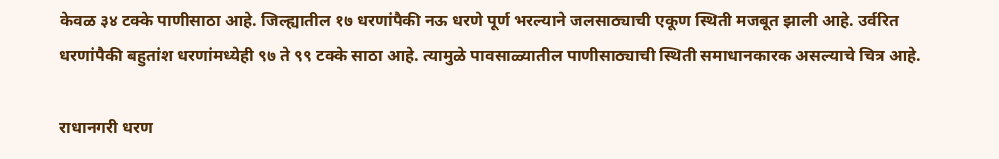केवळ ३४ टक्के पाणीसाठा आहे. जिल्ह्यातील १७ धरणांपैकी नऊ धरणे पूर्ण भरल्याने जलसाठ्याची एकूण स्थिती मजबूत झाली आहे. उर्वरित धरणांपैकी बहुतांश धरणांमध्येही ९७ ते ९९ टक्के साठा आहे. त्यामुळे पावसाळ्यातील पाणीसाठ्याची स्थिती समाधानकारक असल्याचे चित्र आहे.

राधानगरी धरण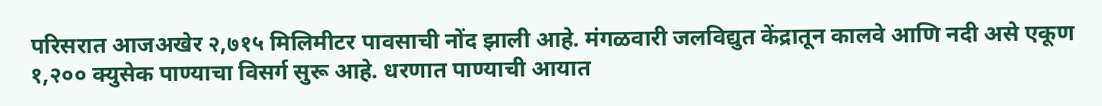परिसरात आजअखेर २,७१५ मिलिमीटर पावसाची नोंद झाली आहे. मंगळवारी जलविद्युत केंद्रातून कालवे आणि नदी असे एकूण १,२०० क्युसेक पाण्याचा विसर्ग सुरू आहे. धरणात पाण्याची आयात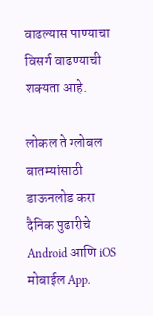वाढल्यास पाण्याचा विसर्ग वाढण्याची शक्यता आहे.

लोकल ते ग्लोबल बातम्यांसाठी डाऊनलोड करा दैनिक पुढारीचे Android आणि iOS मोबाईल App.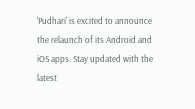'Pudhari' is excited to announce the relaunch of its Android and iOS apps. Stay updated with the latest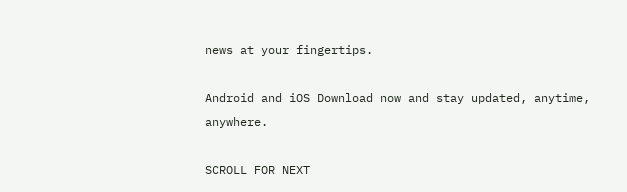news at your fingertips.

Android and iOS Download now and stay updated, anytime, anywhere.

SCROLL FOR NEXT